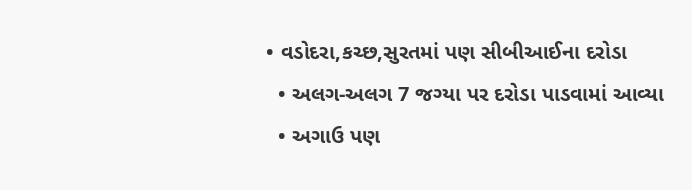• વડોદરા,કચ્છ,સુરતમાં પણ સીબીઆઈના દરોડા
  • અલગ-અલગ 7 જગ્યા પર દરોડા પાડવામાં આવ્યા
  • અગાઉ પણ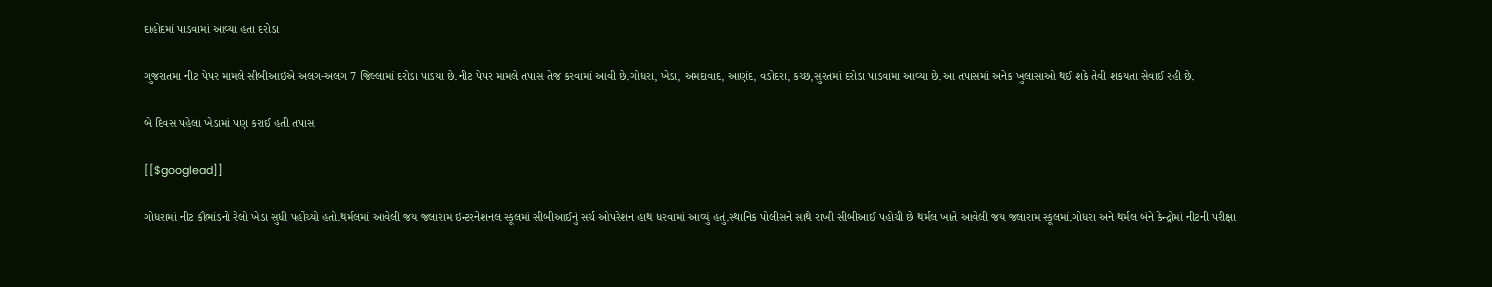દાહોદમાં પાડવામાં આવ્યા હતા દરોડા

ગુજરાતમા નીટ પેપર મામલે સીબીઆઇએ અલગ-અલગ 7 જિલ્લામાં દરોડા પાડયા છે.નીટ પેપર મામલે તપાસ તેજ કરવામાં આવી છે.ગોધરા, ખેડા, અમદાવાદ, આણંદ, વડોદરા, કચ્છ,સુરતમાં દરોડા પાડવામા આવ્યા છે.આ તપાસમાં અનેક ખુલાસાઓ થઈ શકે તેવી શકયતા સેવાઈ રહી છે.

બે દિવસ પહેલા ખેડામાં પણ કરાઈ હતી તપાસ

[[$googlead]]

ગોધરામાં નીટ કૌભાંડનો રેલો ખેડા સુધી પહોંચ્યો હતો.થર્મલમાં આવેલી જય જલારામ ઇન્ટરનેશનલ સ્કૂલમાં સીબીઆઈનું સર્ચ ઓપરેશન હાથ ધરવામાં આવ્યું હતું.સ્થાનિક પોલીસને સાથે રાખી સીબીઆઈ પહોચી છે થર્મલ ખાતે આવેલી જય જલારામ સ્કૂલમાં.ગોધરા અને થર્મલ બંને કેન્દ્રોમાં નીટની પરીક્ષા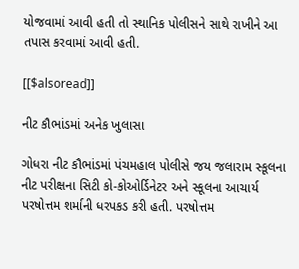યોજવામાં આવી હતી તો સ્થાનિક પોલીસને સાથે રાખીને આ તપાસ કરવામાં આવી હતી.

[[$alsoread]]

નીટ કૌભાંડમાં અનેક ખુલાસા

ગોધરા નીટ કૌભાંડમાં પંચમહાલ પોલીસે જય જલારામ સ્કૂલના નીટ પરીક્ષના સિટી કો-કોઓર્ડિનેટર અને સ્કૂલના આચાર્ય પરષોત્તમ શર્માની ધરપકડ કરી હતી. પરષોત્તમ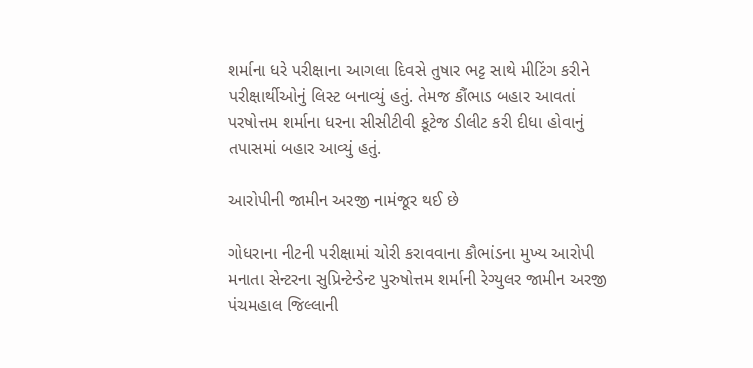શર્માના ધરે પરીક્ષાના આગલા દિવસે તુષાર ભટ્ટ સાથે મીટિંગ કરીને પરીક્ષાર્થીઓનું લિસ્ટ બનાવ્યું હતું. તેમજ કૌંભાડ બહાર આવતાં પરષોત્તમ શર્માના ધરના સીસીટીવી કૂટેજ ડીલીટ કરી દીધા હોવાનું તપાસમાં બહાર આવ્યું હતું.

આરોપીની જામીન અરજી નામંજૂર થઈ છે

ગોધરાના નીટની પરીક્ષામાં ચોરી કરાવવાના કૌભાંડના મુખ્ય આરોપી મનાતા સેન્ટરના સુપ્રિન્ટેન્ડેન્ટ પુરુષોત્તમ શર્માની રેગ્યુલર જામીન અરજી પંચમહાલ જિલ્લાની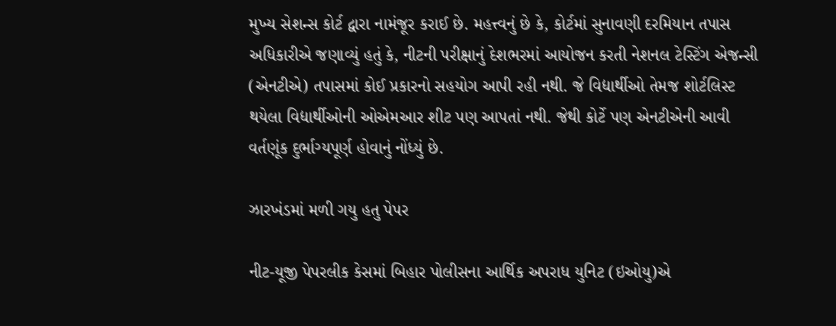મુખ્ય સેશન્સ કોર્ટ દ્વારા નામંજૂર કરાઈ છે. મહત્ત્વનું છે કે, કોર્ટમાં સુનાવણી દરમિયાન તપાસ અધિકારીએ જણાવ્યું હતું કે, નીટની પરીક્ષાનું દેશભરમાં આયોજન કરતી નેશનલ ટેસ્ટિંગ એજન્સી (એનટીએ) તપાસમાં કોઈ પ્રકારનો સહયોગ આપી રહી નથી. જે વિદ્યાર્થીઓ તેમજ શોર્ટલિસ્ટ થયેલા વિદ્યાર્થીઓની ઓએમઆર શીટ પણ આપતાં નથી. જેથી કોર્ટે પણ એનટીએની આવી વર્તણૂંક દુર્ભાગ્યપૂર્ણ હોવાનું નોંધ્યું છે.

ઝારખંડમાં મળી ગયુ હતુ પેપર

નીટ-યૂજી પેપરલીક કેસમાં બિહાર પોલીસના આર્થિક અપરાધ યુનિટ (ઇઓયુ)એ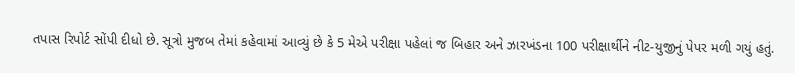તપાસ રિપોર્ટ સોંપી દીધો છે. સૂત્રો મુજબ તેમાં કહેવામાં આવ્યું છે કે 5 મેએ પરીક્ષા પહેલાં જ બિહાર અને ઝારખંડના 100 પરીક્ષાર્થીને નીટ-યુજીનું પેપર મળી ગયું હતું.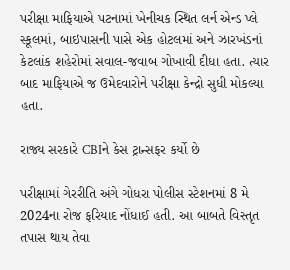પરીક્ષા માફિયાએ પટનામાં ખેનીચક સ્થિત લર્ન એન્ડ પ્લે સ્કૂલમાં, બાઇપાસની પાસે એક હોટલમાં અને ઝારખંડનાં કેટલાંક શહેરોમાં સવાલ-જવાબ ગોખાવી દીધા હતા. ત્યાર બાદ માફિયાએ જ ઉમેદવારોને પરીક્ષા કેન્દ્રો સુધી મોકલ્યા હતા.

રાજ્ય સરકારે CBIને કેસ ટ્રાન્સફર કર્યો છે

પરીક્ષામાં ગેરરીતિ અંગે ગોધરા પોલીસ સ્ટેશનમાં 8 મે 2024ના રોજ ફરિયાદ નોંધાઈ હતી. આ બાબતે વિસ્તૃત તપાસ થાય તેવા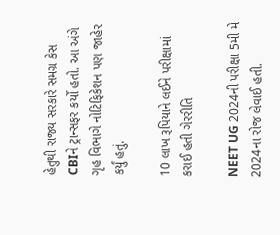હેતુથી રાજ્ય સરકારે સમગ્ર કેસ CBIને ટ્રાન્સફર કર્યો હતો. આ અંગે ગૃહ વિભાગે નોટિફિકેશન પણ જાહેર કર્યું હતું.

10 લાખ રૂપિયાને લઈને પરીક્ષામાં કરાઈ હતી ગેરરીતિ

NEET UG 2024ની પરીક્ષા 5મી મે 2024ના રોજ લેવાઈ હતી.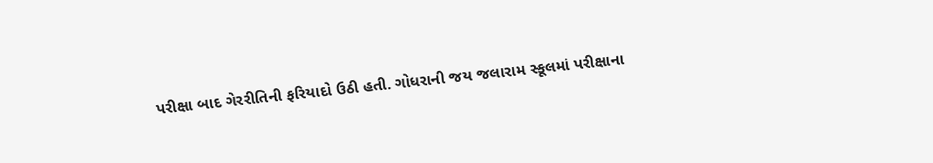પરીક્ષા બાદ ગેરરીતિની ફરિયાદો ઉઠી હતી. ગોધરાની જય જલારામ સ્કૂલમાં પરીક્ષાના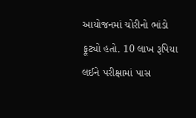આયોજનમાં ચોરીનો ભાંડો ફૂટ્યો હતો. 10 લાખ રૂપિયા લઈને પરીક્ષામાં પાસ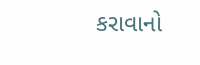કરાવાનો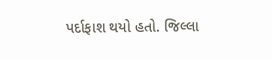પર્દાફાશ થયો હતો. જિલ્લા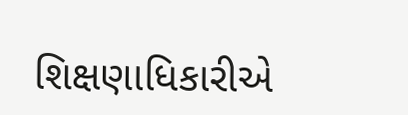શિક્ષણાધિકારીએ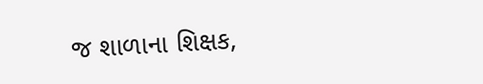જ શાળાના શિક્ષક,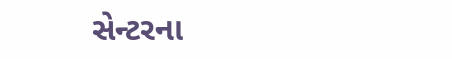સેન્ટરના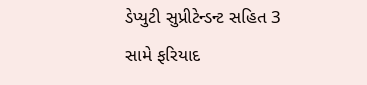ડેપ્યુટી સુપ્રીટેન્ડન્ટ સહિત 3 સામે ફરિયાદ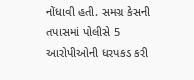નોંધાવી હતી. સમગ્ર કેસની તપાસમાં પોલીસે 5 આરોપીઓની ધરપકડ કરી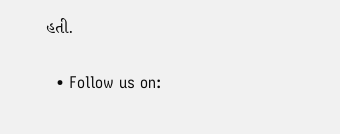હતી.

  • Follow us on: